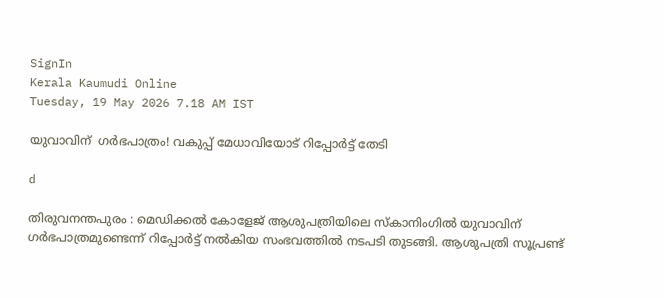SignIn
Kerala Kaumudi Online
Tuesday, 19 May 2026 7.18 AM IST

യുവാവിന്  ഗർഭപാത്രം! വകുപ്പ് മേധാവിയോട് റിപ്പോർട്ട് തേടി

d

തിരുവനന്തപുരം : മെഡിക്കൽ കോളേജ് ആശുപത്രിയിലെ സ്‌കാനിംഗിൽ യുവാവിന് ഗർഭപാത്രമുണ്ടെന്ന് റിപ്പോർട്ട് നൽകിയ സംഭവത്തിൽ നടപടി തുടങ്ങി. ആശുപത്രി സൂപ്രണ്ട്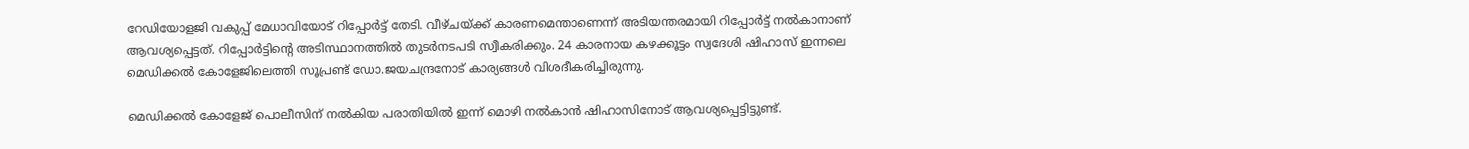റേഡിയോളജി വകുപ്പ് മേധാവിയോട് റിപ്പോർട്ട് തേടി. വീഴ്ചയ്ക്ക് കാരണമെന്താണെന്ന് അടിയന്തരമായി റിപ്പോർട്ട് നൽകാനാണ് ആവശ്യപ്പെട്ടത്. റിപ്പോർട്ടിന്റെ അടിസ്ഥാനത്തിൽ തുടർനടപടി സ്വീകരിക്കും. 24 കാരനായ കഴക്കൂട്ടം സ്വദേശി ഷിഹാസ് ഇന്നലെ മെഡിക്കൽ കോളേജിലെത്തി സൂപ്രണ്ട് ഡോ.ജയചന്ദ്രനോട് കാര്യങ്ങൾ വിശദീകരിച്ചിരുന്നു.

മെഡിക്കൽ കോളേജ് പൊലീസിന് നൽകിയ പരാതിയിൽ ഇന്ന് മൊഴി നൽകാൻ ഷിഹാസിനോട് ആവശ്യപ്പെട്ടിട്ടുണ്ട്.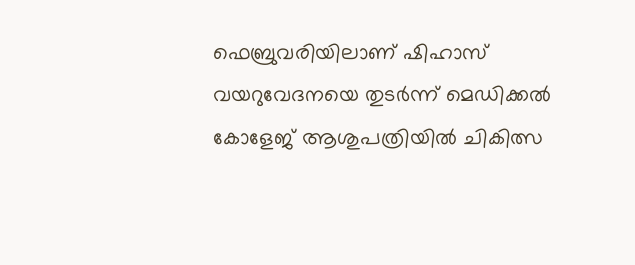ഫെബ്രുവരിയിലാണ് ഷിഹാസ് വയറുവേദനയെ തുടർന്ന് മെഡിക്കൽ കോളേജ് ആശുപത്രിയിൽ ചികിത്സ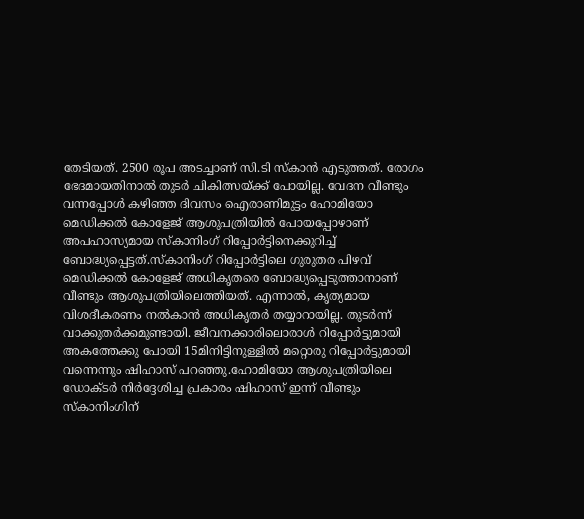തേടിയത്. 2500 രൂപ അടച്ചാണ് സി.ടി സ്‌കാൻ എടുത്തത്. രോഗം ഭേദമായതിനാൽ തുടർ ചികിത്സയ്ക്ക് പോയില്ല. വേദന വീണ്ടും വന്നപ്പോൾ കഴിഞ്ഞ ദിവസം ഐരാണിമുട്ടം ഹോമിയോ മെഡിക്കൽ കോളേജ് ആശുപത്രിയിൽ പോയപ്പോഴാണ് അപഹാസ്യമായ സ്‌കാനിംഗ് റിപ്പോർട്ടിനെക്കുറിച്ച് ബോദ്ധ്യപ്പെട്ടത്.സ്‌കാനിംഗ് റിപ്പോർട്ടിലെ ഗുരുതര പിഴവ് മെഡിക്കൽ കോളേജ് അധികൃതരെ ബോദ്ധ്യപ്പെടുത്താനാണ് വീണ്ടും ആശുപത്രിയിലെത്തിയത്. എന്നാൽ, കൃത്യമായ വിശദീകരണം നൽകാൻ അധികൃതർ തയ്യാറായില്ല. തുടർന്ന് വാക്കുതർക്കമുണ്ടായി. ജീവനക്കാരിലൊരാൾ റിപ്പോർട്ടുമായി അകത്തേക്കു പോയി 15മിനിട്ടിനുള്ളിൽ മറ്റൊരു റിപ്പോർട്ടുമായി വന്നെന്നും ഷിഹാസ് പറഞ്ഞു.ഹോമിയോ ആശുപത്രിയിലെ ഡോക്ടർ നിർദ്ദേശിച്ച പ്രകാരം ഷിഹാസ് ഇന്ന് വീണ്ടും സ്കാനിംഗിന്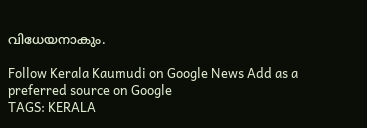വിധേയനാകും.

Follow Kerala Kaumudi on Google News Add as a preferred source on Google
TAGS: KERALA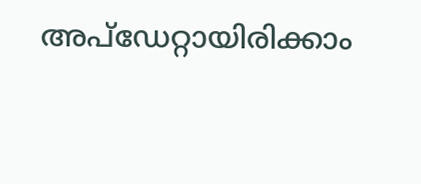അപ്ഡേറ്റായിരിക്കാം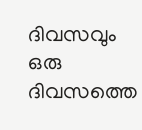ദിവസവും
ഒരു ദിവസത്തെ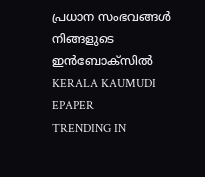പ്രധാന സംഭവങ്ങൾ നിങ്ങളുടെ ഇൻബോക്സിൽ
KERALA KAUMUDI EPAPER
TRENDING IN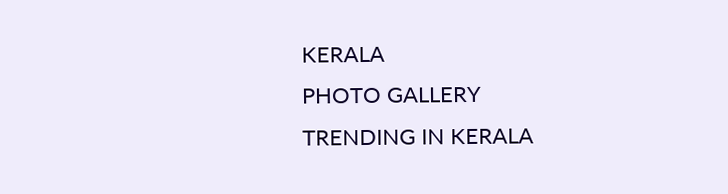KERALA
PHOTO GALLERY
TRENDING IN KERALA